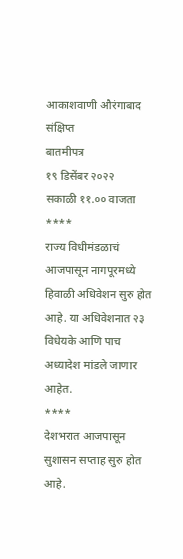आकाशवाणी औरंगाबाद
संक्षिप्त
बातमीपत्र
१९ डिसेंबर २०२२
सकाळी ११.०० वाजता
****
राज्य विधीमंडळाचं आजपासून नागपूरमध्ये
हिवाळी अधिवेशन सुरु होत आहे. या अधिवेशनात २३ विधेयके आणि पाच अध्यादेश मांडले जाणार आहेत.
****
देशभरात आजपासून सुशासन सप्ताह सुरु होत आहे.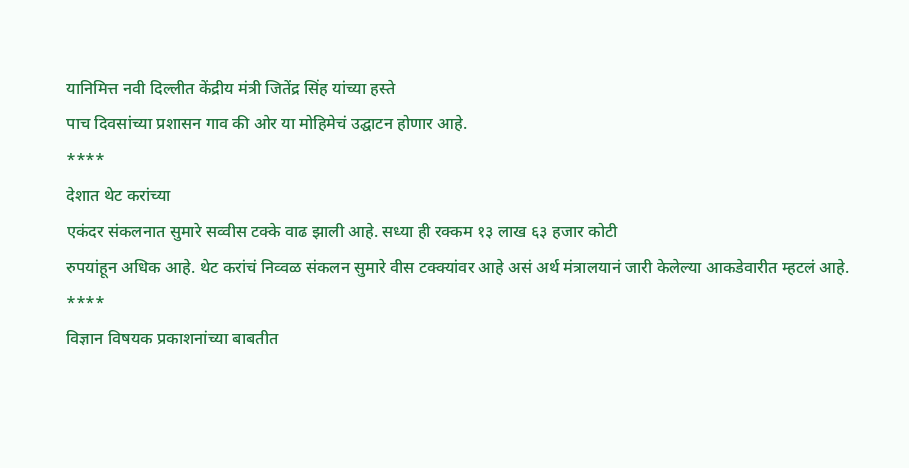यानिमित्त नवी दिल्लीत केंद्रीय मंत्री जितेंद्र सिंह यांच्या हस्ते
पाच दिवसांच्या प्रशासन गाव की ओर या मोहिमेचं उद्घाटन होणार आहे.
****
देशात थेट करांच्या
एकंदर संकलनात सुमारे सव्वीस टक्के वाढ झाली आहे. सध्या ही रक्कम १३ लाख ६३ हजार कोटी
रुपयांहून अधिक आहे. थेट करांचं निव्वळ संकलन सुमारे वीस टक्क्यांवर आहे असं अर्थ मंत्रालयानं जारी केलेल्या आकडेवारीत म्हटलं आहे.
****
विज्ञान विषयक प्रकाशनांच्या बाबतीत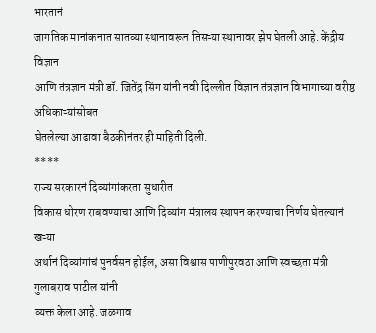भारतानं
जागतिक मानांकनात सातव्या स्थानावरून तिसऱ्या स्थानावर झेप घेतली आहे. केंद्रीय विज्ञान
आणि तंत्रज्ञान मंत्री डॉ. जितेंद्र सिंग यांनी नवी दिल्लीत विज्ञान तंत्रज्ञान विभागाच्या वरीष्ठ अधिकाऱ्यांसोबत
घेतलेल्या आढावा बैठकीनंतर ही माहिती दिली.
****
राज्य सरकारनं दिव्यांगांकरता सुधारीत
विकास धोरण राबवण्याचा आणि दिव्यांग मंत्रालय स्थापन करण्याचा निर्णय घेतल्यानं खऱ्या
अर्थानं दिव्यांगांचं पुनर्वसन होईल, असा विश्वास पाणीपुरवठा आणि स्वच्छता मंत्री गुलाबराव पाटील यांनी
व्यक्त केला आहे. जळगाव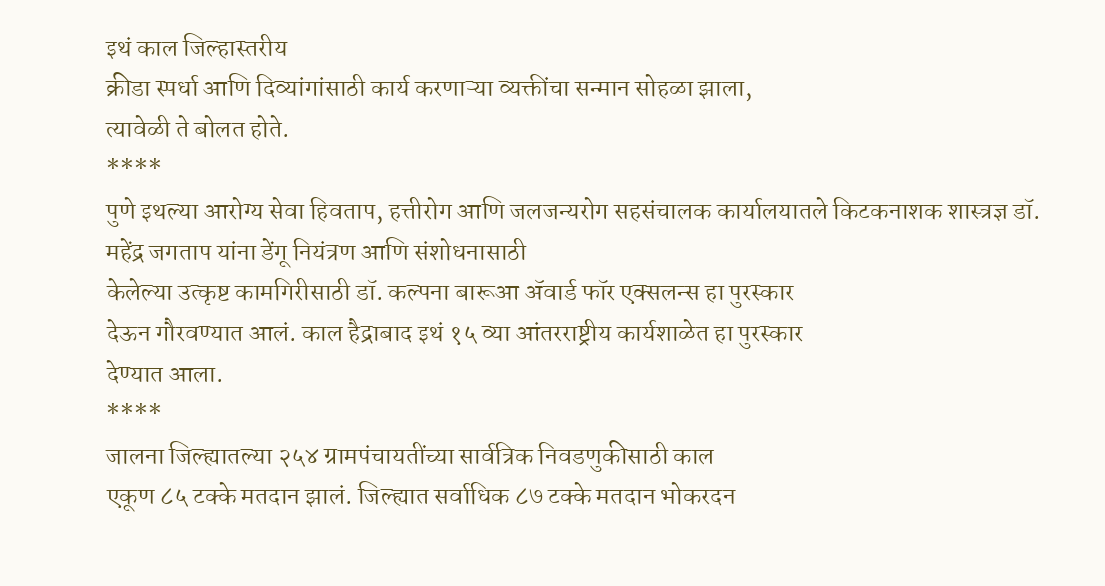इथं काल जिल्हास्तरीय
क्रीडा स्पर्धा आणि दिव्यांगांसाठी कार्य करणाऱ्या व्यक्तींचा सन्मान सोहळा झाला,
त्यावेळी ते बोलत होते.
****
पुणे इथल्या आरोग्य सेवा हिवताप, हत्तीरोग आणि जलजन्यरोग सहसंचालक कार्यालयातले किटकनाशक शास्त्रज्ञ डॉ. महेंद्र जगताप यांना डेंगू नियंत्रण आणि संशोधनासाठी
केलेल्या उत्कृष्ट कामगिरीसाठी डॉ. कल्पना बारूआ ॲवार्ड फॉर एक्सलन्स हा पुरस्कार
देऊन गौरवण्यात आलं. काल हैद्राबाद इथं १५ व्या आंतरराष्ट्रीय कार्यशाळेत हा पुरस्कार
देण्यात आला.
****
जालना जिल्ह्यातल्या २५४ ग्रामपंचायतींच्या सार्वत्रिक निवडणुकीसाठी काल
एकूण ८५ टक्के मतदान झालं. जिल्ह्यात सर्वाधिक ८७ टक्के मतदान भोकरदन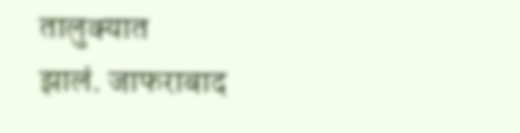तालुक्यात
झालं. जाफराबाद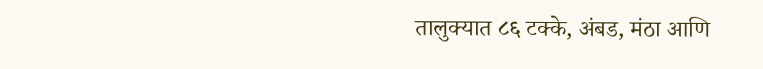तालुक्यात ८६ टक्के, अंबड, मंठा आणि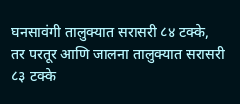घनसावंगी तालुक्यात सरासरी ८४ टक्के,
तर परतूर आणि जालना तालुक्यात सरासरी ८३ टक्के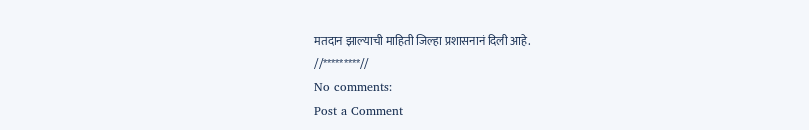मतदान झाल्याची माहिती जिल्हा प्रशासनानं दिली आहे.
//*********//
No comments:
Post a Comment